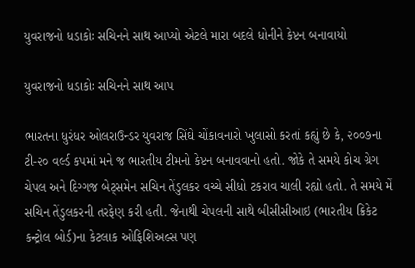યુવરાજનો ધડાકોઃ સચિનને સાથ આપ્યો એટલે મારા બદલે ધોનીને કેપ્ટન બનાવાયો

યુવરાજનો ધડાકોઃ સચિનને સાથ આપ

ભારતના ધુરંધર ઓલરાઉન્ડર યુવરાજ સિંઘે ચોંકાવનારો ખુલાસો કરતાં કહ્યું છે કે, ૨૦૦૭ના ટી-૨૦ વર્લ્ડ કપમાં મને જ ભારતીય ટીમનો કેપ્ટન બનાવવાનો હતો. જોકે તે સમયે કોચ ગ્રેગ ચેપલ અને દિગ્ગજ બેટ્સમેન સચિન તેંડુલકર વચ્ચે સીધો ટકરાવ ચાલી રહ્યો હતો. તે સમયે મેં સચિન તેંડુલકરની તરફેણ કરી હતી. જેનાથી ચેપલની સાથે બીસીસીઆઇ (ભારતીય ક્રિકેટ કન્ટ્રોલ બોર્ડ)ના કેટલાક ઓફિશિઅલ્સ પણ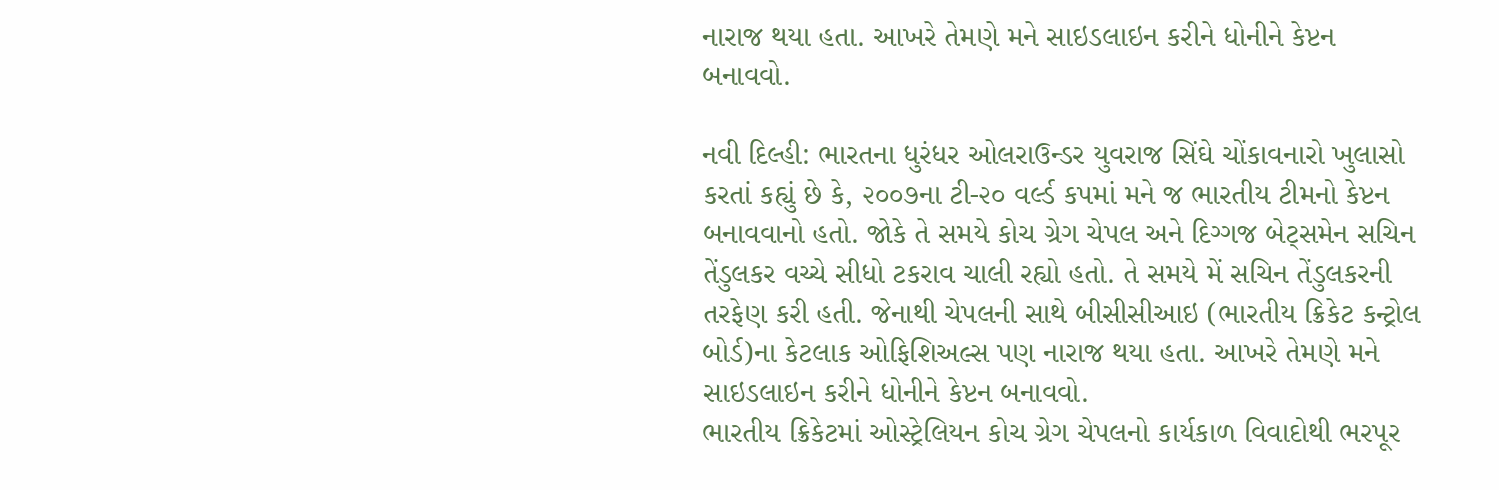નારાજ થયા હતા. આખરે તેમણે મને સાઇડલાઇન કરીને ધોનીને કેપ્ટન બનાવવો.

નવી દિલ્હી: ભારતના ધુરંધર ઓલરાઉન્ડર યુવરાજ સિંઘે ચોંકાવનારો ખુલાસો કરતાં કહ્યું છે કે, ૨૦૦૭ના ટી-૨૦ વર્લ્ડ કપમાં મને જ ભારતીય ટીમનો કેપ્ટન બનાવવાનો હતો. જોકે તે સમયે કોચ ગ્રેગ ચેપલ અને દિગ્ગજ બેટ્સમેન સચિન તેંડુલકર વચ્ચે સીધો ટકરાવ ચાલી રહ્યો હતો. તે સમયે મેં સચિન તેંડુલકરની તરફેણ કરી હતી. જેનાથી ચેપલની સાથે બીસીસીઆઇ (ભારતીય ક્રિકેટ કન્ટ્રોલ બોર્ડ)ના કેટલાક ઓફિશિઅલ્સ પણ નારાજ થયા હતા. આખરે તેમણે મને સાઇડલાઇન કરીને ધોનીને કેપ્ટન બનાવવો.
ભારતીય ક્રિકેટમાં ઓસ્ટ્રેલિયન કોચ ગ્રેગ ચેપલનો કાર્યકાળ વિવાદોથી ભરપૂર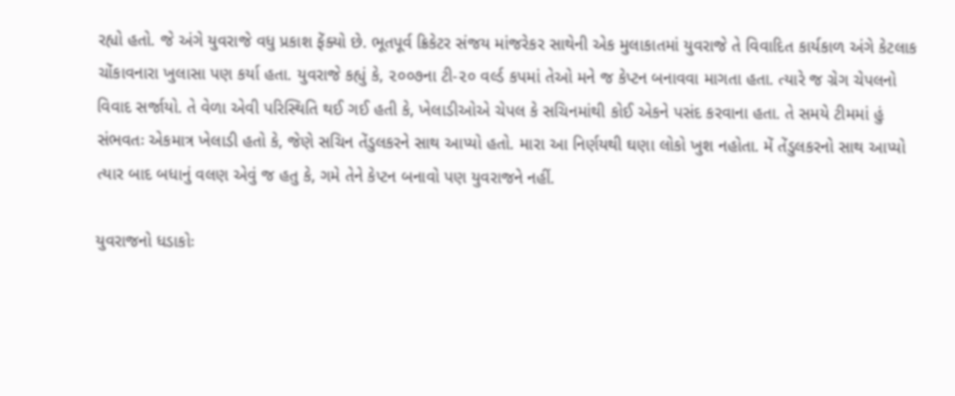રહ્યો હતો. જે અંગે યુવરાજે વધુ પ્રકાશ ફેંક્યો છે. ભૂતપૂર્વ ક્રિકેટર સંજય માંજરેકર સાથેની એક મુલાકાતમાં યુવરાજે તે વિવાદિત કાર્યકાળ અંગે કેટલાક ચોંકાવનારા ખુલાસા પણ કર્યા હતા. યુવરાજે કહ્યું કે, ૨૦૦૭ના ટી-૨૦ વર્લ્ડ કપમાં તેઓ મને જ કેપ્ટન બનાવવા માગતા હતા. ત્યારે જ ગ્રેગ ચેપલનો વિવાદ સર્જાયો. તે વેળા એવી પરિસ્થિતિ થઈ ગઈ હતી કે, ખેલાડીઓએ ચેપલ કે સચિનમાંથી કોઈ એકને પસંદ કરવાના હતા. તે સમયે ટીમમાં હું સંભવતઃ એકમાત્ર ખેલાડી હતો કે, જેણે સચિન તેંડુલકરને સાથ આપ્યો હતો. મારા આ નિર્ણયથી ઘણા લોકો ખુશ નહોતા. મેં તેંડુલકરનો સાથ આપ્યો ત્યાર બાદ બધાનું વલણ એવું જ હતુ કે, ગમે તેને કેપ્ટન બનાવો પણ યુવરાજને નહીં.

યુવરાજનો ધડાકોઃ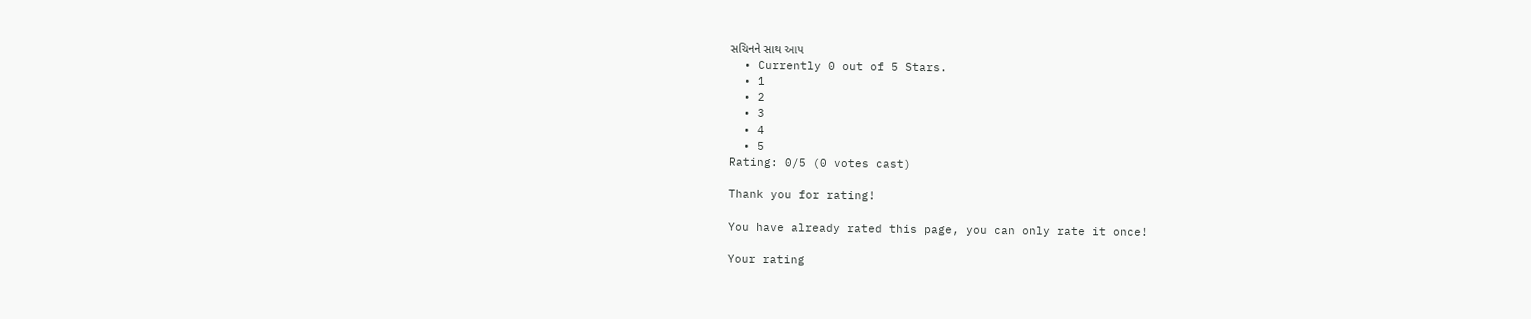સચિનને સાથ આપ
  • Currently 0 out of 5 Stars.
  • 1
  • 2
  • 3
  • 4
  • 5
Rating: 0/5 (0 votes cast)

Thank you for rating!

You have already rated this page, you can only rate it once!

Your rating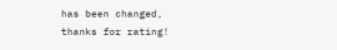has been changed, thanks for rating!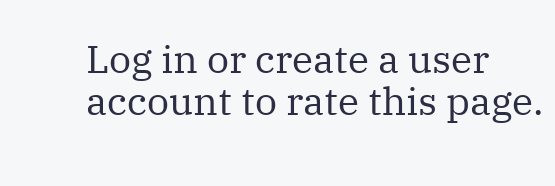Log in or create a user account to rate this page.